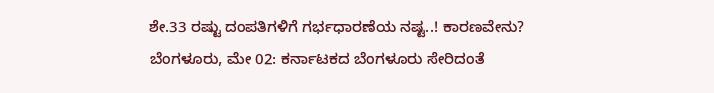ಶೇ.33 ರಷ್ಟು ದಂಪತಿಗಳಿಗೆ ಗರ್ಭಧಾರಣೆಯ ನಷ್ಟ..! ಕಾರಣವೇನು?
ಬೆಂಗಳೂರು, ಮೇ 02: ಕರ್ನಾಟಕದ ಬೆಂಗಳೂರು ಸೇರಿದಂತೆ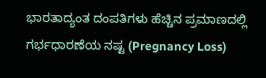ಭಾರತಾದ್ಯಂತ ದಂಪತಿಗಳು ಹೆಚ್ಚಿನ ಪ್ರಮಾಣದಲ್ಲಿ ಗರ್ಭಧಾರಣೆಯ ನಷ್ಟ (Pregnancy Loss)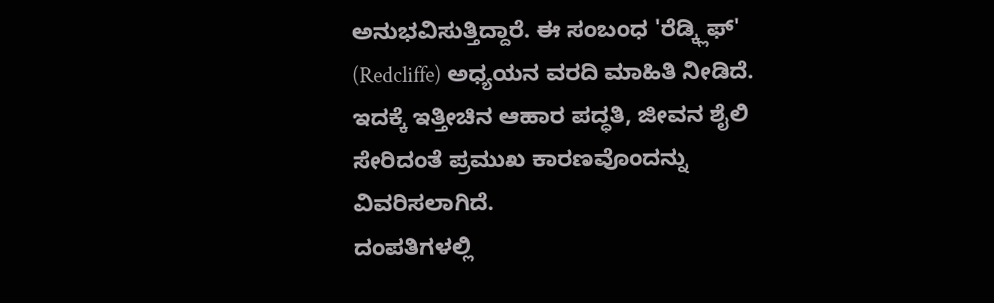ಅನುಭವಿಸುತ್ತಿದ್ದಾರೆ. ಈ ಸಂಬಂಧ 'ರೆಡ್ಕ್ಲಿಫ್' (Redcliffe) ಅಧ್ಯಯನ ವರದಿ ಮಾಹಿತಿ ನೀಡಿದೆ. ಇದಕ್ಕೆ ಇತ್ತೀಚಿನ ಆಹಾರ ಪದ್ಧತಿ, ಜೀವನ ಶೈಲಿ ಸೇರಿದಂತೆ ಪ್ರಮುಖ ಕಾರಣವೊಂದನ್ನು ವಿವರಿಸಲಾಗಿದೆ.
ದಂಪತಿಗಳಲ್ಲಿ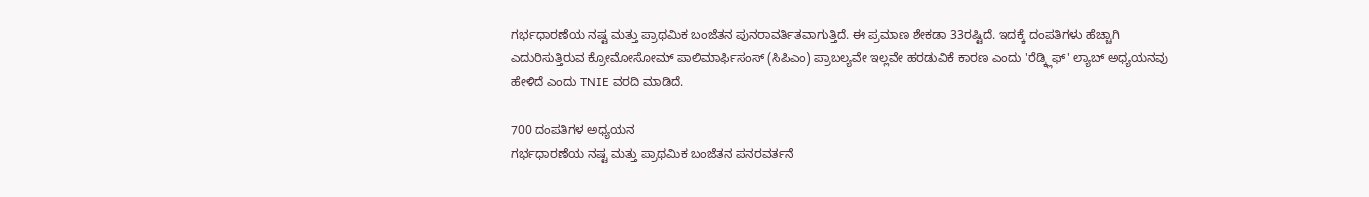ಗರ್ಭಧಾರಣೆಯ ನಷ್ಟ ಮತ್ತು ಪ್ರಾಥಮಿಕ ಬಂಜೆತನ ಪುನರಾವರ್ತಿತವಾಗುತ್ತಿದೆ. ಈ ಪ್ರಮಾಣ ಶೇಕಡಾ 33ರಷ್ಟಿದೆ. ಇದಕ್ಕೆ ದಂಪತಿಗಳು ಹೆಚ್ಚಾಗಿ ಎದುರಿಸುತ್ತಿರುವ ಕ್ರೋಮೋಸೋಮ್ ಪಾಲಿಮಾರ್ಫಿಸಂಸ್ (ಸಿಪಿಎಂ) ಪ್ರಾಬಲ್ಯವೇ ಇಲ್ಲವೇ ಹರಡುವಿಕೆ ಕಾರಣ ಎಂದು 'ರೆಡ್ಕ್ಲಿಫ್' ಲ್ಯಾಬ್ ಅಧ್ಯಯನವು ಹೇಳಿದೆ ಎಂದು TNIE ವರದಿ ಮಾಡಿದೆ.

700 ದಂಪತಿಗಳ ಅಧ್ಯಯನ
ಗರ್ಭಧಾರಣೆಯ ನಷ್ಟ ಮತ್ತು ಪ್ರಾಥಮಿಕ ಬಂಜೆತನ ಪನರವರ್ತನೆ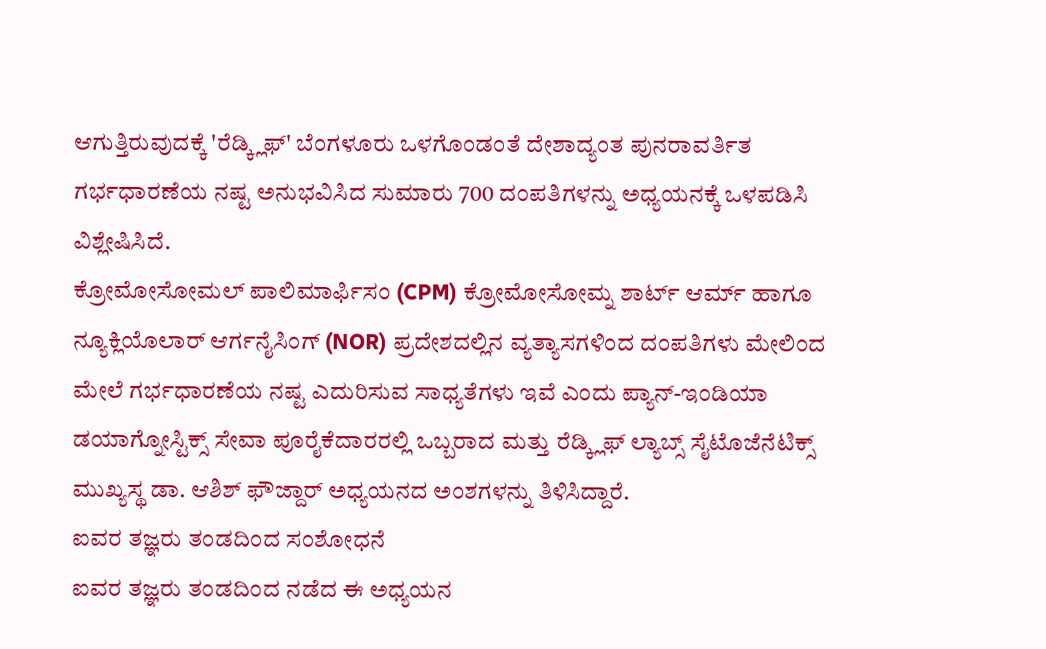ಆಗುತ್ತಿರುವುದಕ್ಕೆ 'ರೆಡ್ಕ್ಲಿಫ್' ಬೆಂಗಳೂರು ಒಳಗೊಂಡಂತೆ ದೇಶಾದ್ಯಂತ ಪುನರಾವರ್ತಿತ ಗರ್ಭಧಾರಣೆಯ ನಷ್ಟ ಅನುಭವಿಸಿದ ಸುಮಾರು 700 ದಂಪತಿಗಳನ್ನು ಅಧ್ಯಯನಕ್ಕೆ ಒಳಪಡಿಸಿ ವಿಶ್ಲೇಷಿಸಿದೆ.
ಕ್ರೋಮೋಸೋಮಲ್ ಪಾಲಿಮಾರ್ಫಿಸಂ (CPM) ಕ್ರೋಮೋಸೋಮ್ನ ಶಾರ್ಟ್ ಆರ್ಮ್ ಹಾಗೂ ನ್ಯೂಕ್ಲಿಯೊಲಾರ್ ಆರ್ಗನೈಸಿಂಗ್ (NOR) ಪ್ರದೇಶದಲ್ಲಿನ ವ್ಯತ್ಯಾಸಗಳಿಂದ ದಂಪತಿಗಳು ಮೇಲಿಂದ ಮೇಲೆ ಗರ್ಭಧಾರಣೆಯ ನಷ್ಟ ಎದುರಿಸುವ ಸಾಧ್ಯತೆಗಳು ಇವೆ ಎಂದು ಪ್ಯಾನ್-ಇಂಡಿಯಾ ಡಯಾಗ್ನೋಸ್ಟಿಕ್ಸ್ ಸೇವಾ ಪೂರೈಕೆದಾರರಲ್ಲಿ ಒಬ್ಬರಾದ ಮತ್ತು ರೆಡ್ಕ್ಲಿಫ್ ಲ್ಯಾಬ್ಸ್ ಸೈಟೊಜೆನೆಟಿಕ್ಸ್ ಮುಖ್ಯಸ್ಥ ಡಾ. ಆಶಿಶ್ ಫೌಜ್ದಾರ್ ಅಧ್ಯಯನದ ಅಂಶಗಳನ್ನು ತಿಳಿಸಿದ್ದಾರೆ.
ಐವರ ತಜ್ಞರು ತಂಡದಿಂದ ಸಂಶೋಧನೆ
ಐವರ ತಜ್ಞರು ತಂಡದಿಂದ ನಡೆದ ಈ ಅಧ್ಯಯನ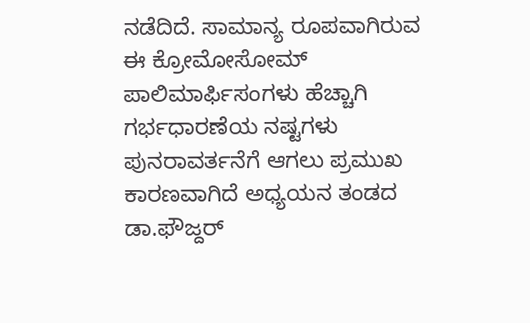ನಡೆದಿದೆ. ಸಾಮಾನ್ಯ ರೂಪವಾಗಿರುವ ಈ ಕ್ರೋಮೋಸೋಮ್ ಪಾಲಿಮಾರ್ಫಿಸಂಗಳು ಹೆಚ್ಚಾಗಿ ಗರ್ಭಧಾರಣೆಯ ನಷ್ಟಗಳು ಪುನರಾವರ್ತನೆಗೆ ಆಗಲು ಪ್ರಮುಖ ಕಾರಣವಾಗಿದೆ ಅಧ್ಯಯನ ತಂಡದ ಡಾ.ಫೌಜ್ದರ್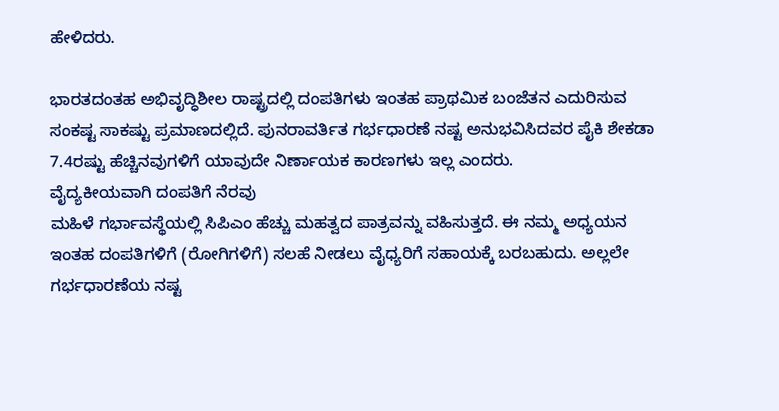ಹೇಳಿದರು.

ಭಾರತದಂತಹ ಅಭಿವೃದ್ಧಿಶೀಲ ರಾಷ್ಟ್ರದಲ್ಲಿ ದಂಪತಿಗಳು ಇಂತಹ ಪ್ರಾಥಮಿಕ ಬಂಜೆತನ ಎದುರಿಸುವ ಸಂಕಷ್ಟ ಸಾಕಷ್ಟು ಪ್ರಮಾಣದಲ್ಲಿದೆ. ಪುನರಾವರ್ತಿತ ಗರ್ಭಧಾರಣೆ ನಷ್ಟ ಅನುಭವಿಸಿದವರ ಪೈಕಿ ಶೇಕಡಾ 7.4ರಷ್ಟು ಹೆಚ್ಚಿನವುಗಳಿಗೆ ಯಾವುದೇ ನಿರ್ಣಾಯಕ ಕಾರಣಗಳು ಇಲ್ಲ ಎಂದರು.
ವೈದ್ಯಕೀಯವಾಗಿ ದಂಪತಿಗೆ ನೆರವು
ಮಹಿಳೆ ಗರ್ಭಾವಸ್ಥೆಯಲ್ಲಿ ಸಿಪಿಎಂ ಹೆಚ್ಚು ಮಹತ್ವದ ಪಾತ್ರವನ್ನು ವಹಿಸುತ್ತದೆ. ಈ ನಮ್ಮ ಅಧ್ಯಯನ ಇಂತಹ ದಂಪತಿಗಳಿಗೆ (ರೋಗಿಗಳಿಗೆ) ಸಲಹೆ ನೀಡಲು ವೈಧ್ಯರಿಗೆ ಸಹಾಯಕ್ಕೆ ಬರಬಹುದು. ಅಲ್ಲಲೇ ಗರ್ಭಧಾರಣೆಯ ನಷ್ಟ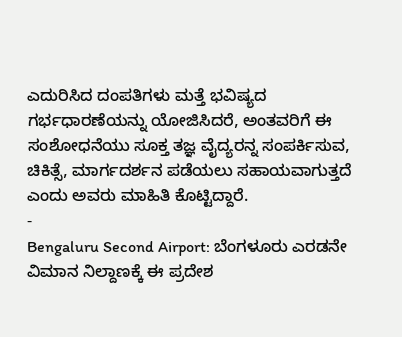ಎದುರಿಸಿದ ದಂಪತಿಗಳು ಮತ್ತೆ ಭವಿಷ್ಯದ ಗರ್ಭಧಾರಣೆಯನ್ನು ಯೋಜಿಸಿದರೆ, ಅಂತವರಿಗೆ ಈ ಸಂಶೋಧನೆಯು ಸೂಕ್ತ ತಜ್ಞ ವೈದ್ಯರನ್ನ ಸಂಪರ್ಕಿಸುವ, ಚಿಕಿತ್ಸೆ, ಮಾರ್ಗದರ್ಶನ ಪಡೆಯಲು ಸಹಾಯವಾಗುತ್ತದೆ ಎಂದು ಅವರು ಮಾಹಿತಿ ಕೊಟ್ಟಿದ್ದಾರೆ.
-
Bengaluru Second Airport: ಬೆಂಗಳೂರು ಎರಡನೇ ವಿಮಾನ ನಿಲ್ದಾಣಕ್ಕೆ ಈ ಪ್ರದೇಶ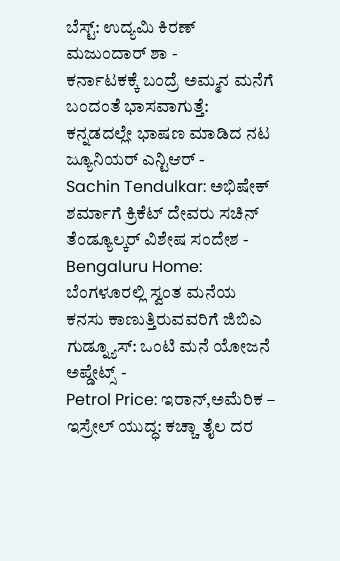ಬೆಸ್ಟ್: ಉದ್ಯಮಿ ಕಿರಣ್ ಮಜುಂದಾರ್ ಶಾ -
ಕರ್ನಾಟಕಕ್ಕೆ ಬಂದ್ರೆ ಅಮ್ಮನ ಮನೆಗೆ ಬಂದಂತೆ ಭಾಸವಾಗುತ್ತೆ: ಕನ್ನಡದಲ್ಲೇ ಭಾಷಣ ಮಾಡಿದ ನಟ ಜ್ಯೂನಿಯರ್ ಎನ್ಟಿಆರ್ -
Sachin Tendulkar: ಅಭಿಷೇಕ್ ಶರ್ಮಾಗೆ ಕ್ರಿಕೆಟ್ ದೇವರು ಸಚಿನ್ ತೆಂಡ್ಯೂಲ್ಕರ್ ವಿಶೇಷ ಸಂದೇಶ -
Bengaluru Home: ಬೆಂಗಳೂರಲ್ಲಿ ಸ್ವಂತ ಮನೆಯ ಕನಸು ಕಾಣುತ್ತಿರುವವರಿಗೆ ಜಿಬಿಎ ಗುಡ್ನ್ಯೂಸ್: ಒಂಟಿ ಮನೆ ಯೋಜನೆ ಅಪ್ಡೇಟ್ಸ್ -
Petrol Price: ಇರಾನ್,ಅಮೆರಿಕ – ಇಸ್ರೇಲ್ ಯುದ್ಧ: ಕಚ್ಚಾ ತೈಲ ದರ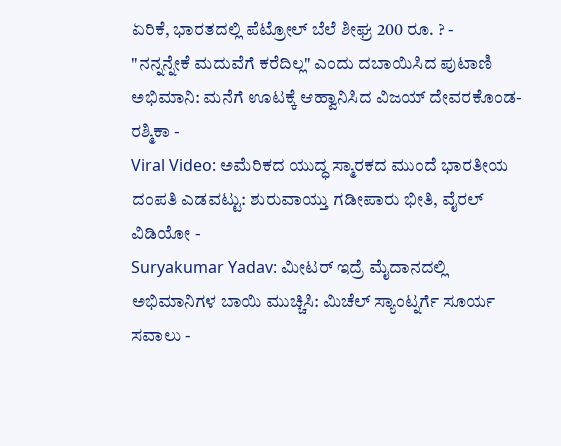ಏರಿಕೆ, ಭಾರತದಲ್ಲಿ ಪೆಟ್ರೋಲ್ ಬೆಲೆ ಶೀಘ್ರ 200 ರೂ. ? -
"ನನ್ನನ್ನೇಕೆ ಮದುವೆಗೆ ಕರೆದಿಲ್ಲ" ಎಂದು ದಬಾಯಿಸಿದ ಪುಟಾಣಿ ಅಭಿಮಾನಿ: ಮನೆಗೆ ಊಟಕ್ಕೆ ಆಹ್ವಾನಿಸಿದ ವಿಜಯ್ ದೇವರಕೊಂಡ-ರಶ್ಮಿಕಾ -
Viral Video: ಅಮೆರಿಕದ ಯುದ್ಧ ಸ್ಮಾರಕದ ಮುಂದೆ ಭಾರತೀಯ ದಂಪತಿ ಎಡವಟ್ಟು: ಶುರುವಾಯ್ತು ಗಡೀಪಾರು ಭೀತಿ, ವೈರಲ್ ವಿಡಿಯೋ -
Suryakumar Yadav: ಮೀಟರ್ ಇದ್ರೆ ಮೈದಾನದಲ್ಲಿ ಅಭಿಮಾನಿಗಳ ಬಾಯಿ ಮುಚ್ಚಿಸಿ: ಮಿಚೆಲ್ ಸ್ಯಾಂಟ್ನರ್ಗೆ ಸೂರ್ಯ ಸವಾಲು -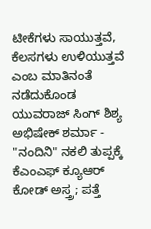ಟೀಕೆಗಳು ಸಾಯುತ್ತವೆ, ಕೆಲಸಗಳು ಉಳಿಯುತ್ತವೆ ಎಂಬ ಮಾತಿನಂತೆ ನಡೆದುಕೊಂಡ ಯುವರಾಜ್ ಸಿಂಗ್ ಶಿಶ್ಯ ಅಭಿಷೇಕ್ ಶರ್ಮಾ -
"ನಂದಿನಿ" ನಕಲಿ ತುಪ್ಪಕ್ಕೆ ಕೆಎಂಎಫ್ ಕ್ಯೂಆರ್ ಕೋಡ್ ಅಸ್ತ್ರ; ಪತ್ತೆ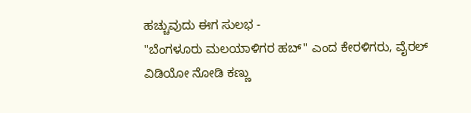ಹಚ್ಚುವುದು ಈಗ ಸುಲಭ -
"ಬೆಂಗಳೂರು ಮಲಯಾಳಿಗರ ಹಬ್" ಎಂದ ಕೇರಳಿಗರು, ವೈರಲ್ ವಿಡಿಯೋ ನೋಡಿ ಕಣ್ಣು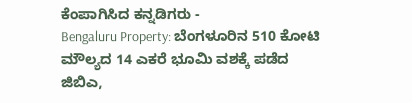ಕೆಂಪಾಗಿಸಿದ ಕನ್ನಡಿಗರು -
Bengaluru Property: ಬೆಂಗಳೂರಿನ 510 ಕೋಟಿ ಮೌಲ್ಯದ 14 ಎಕರೆ ಭೂಮಿ ವಶಕ್ಕೆ ಪಡೆದ ಜಿಬಿಎ,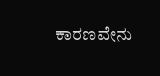ಕಾರಣವೇನು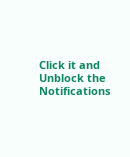Click it and Unblock the Notifications